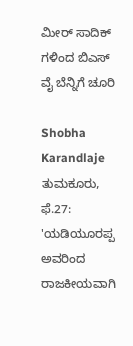ಮೀರ್ ಸಾದಿಕ್ ಗಳಿಂದ ಬಿಎಸ್ ವೈ ಬೆನ್ನಿಗೆ ಚೂರಿ

Shobha Karandlaje
ತುಮಕೂರು, ಫೆ.27: 'ಯಡಿಯೂರಪ್ಪ ಅವರಿಂದ ರಾಜಕೀಯವಾಗಿ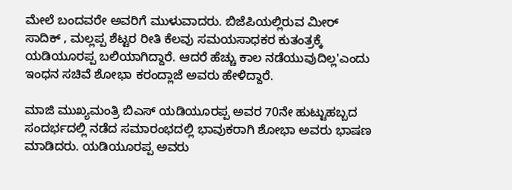ಮೇಲೆ ಬಂದವರೇ ಅವರಿಗೆ ಮುಳುವಾದರು. ಬಿಜೆಪಿಯಲ್ಲಿರುವ ಮೀರ್ ಸಾದಿಕ್ , ಮಲ್ಲಪ್ಪ ಶೆಟ್ಟರ ರೀತಿ ಕೆಲವು ಸಮಯಸಾಧಕರ ಕುತಂತ್ರಕ್ಕೆ ಯಡಿಯೂರಪ್ಪ ಬಲಿಯಾಗಿದ್ದಾರೆ. ಆದರೆ ಹೆಚ್ಚು ಕಾಲ ನಡೆಯುವುದಿಲ್ಲ'ಎಂದು ಇಂಧನ ಸಚಿವೆ ಶೋಭಾ ಕರಂದ್ಲಾಜೆ ಅವರು ಹೇಳಿದ್ದಾರೆ.

ಮಾಜಿ ಮುಖ್ಯಮಂತ್ರಿ ಬಿಎಸ್ ಯಡಿಯೂರಪ್ಪ ಅವರ 70ನೇ ಹುಟ್ಟುಹಬ್ಬದ ಸಂದರ್ಭದಲ್ಲಿ ನಡೆದ ಸಮಾರಂಭದಲ್ಲಿ ಭಾವುಕರಾಗಿ ಶೋಭಾ ಅವರು ಭಾಷಣ ಮಾಡಿದರು. ಯಡಿಯೂರಪ್ಪ ಅವರು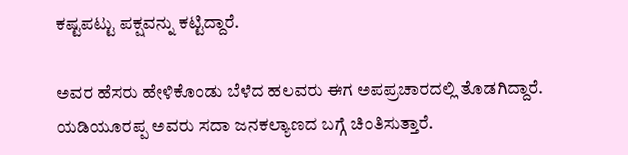ಕಷ್ಟಪಟ್ಟು ಪಕ್ಷವನ್ನು ಕಟ್ಟಿದ್ದಾರೆ.

ಅವರ ಹೆಸರು ಹೇಳಿಕೊಂಡು ಬೆಳೆದ ಹಲವರು ಈಗ ಅಪಪ್ರಚಾರದಲ್ಲಿ ತೊಡಗಿದ್ದಾರೆ. ಯಡಿಯೂರಪ್ಪ ಅವರು ಸದಾ ಜನಕಲ್ಯಾಣದ ಬಗ್ಗೆ ಚಿಂತಿಸುತ್ತಾರೆ.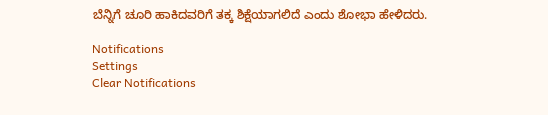ಬೆನ್ನಿಗೆ ಚೂರಿ ಹಾಕಿದವರಿಗೆ ತಕ್ಕ ಶಿಕ್ಷೆಯಾಗಲಿದೆ ಎಂದು ಶೋಭಾ ಹೇಳಿದರು.

Notifications
Settings
Clear Notifications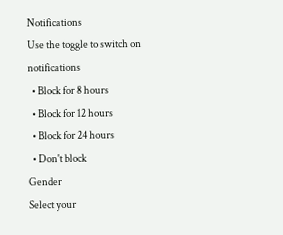Notifications
Use the toggle to switch on notifications
  • Block for 8 hours
  • Block for 12 hours
  • Block for 24 hours
  • Don't block
Gender
Select your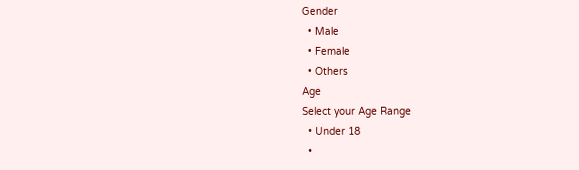Gender
  • Male
  • Female
  • Others
Age
Select your Age Range
  • Under 18
  •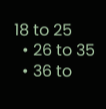18 to 25
  • 26 to 35
  • 36 to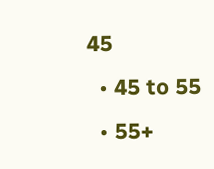45
  • 45 to 55
  • 55+